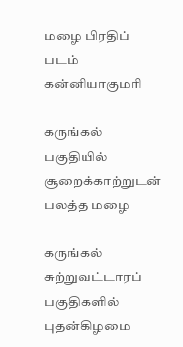மழை பிரதிப் படம்
கன்னியாகுமரி

கருங்கல் பகுதியில் சூறைக்காற்றுடன் பலத்த மழை

கருங்கல் சுற்றுவட்டாரப் பகுதிகளில் புதன்கிழமை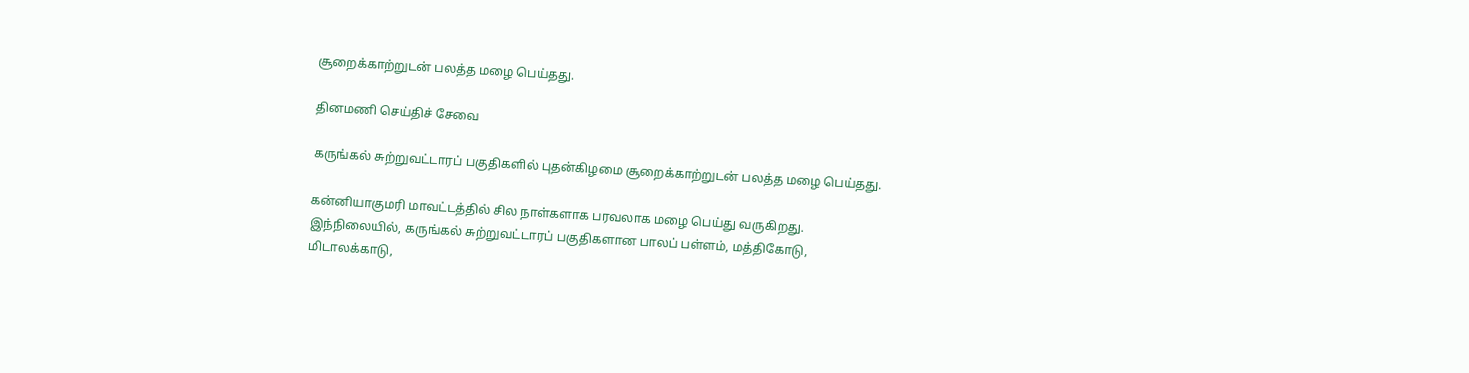சூறைக்காற்றுடன் பலத்த மழை பெய்தது.

தினமணி செய்திச் சேவை

கருங்கல் சுற்றுவட்டாரப் பகுதிகளில் புதன்கிழமை சூறைக்காற்றுடன் பலத்த மழை பெய்தது.

கன்னியாகுமரி மாவட்டத்தில் சில நாள்களாக பரவலாக மழை பெய்து வருகிறது. இந்நிலையில், கருங்கல் சுற்றுவட்டாரப் பகுதிகளான பாலப் பள்ளம், மத்திகோடு, மிடாலக்காடு,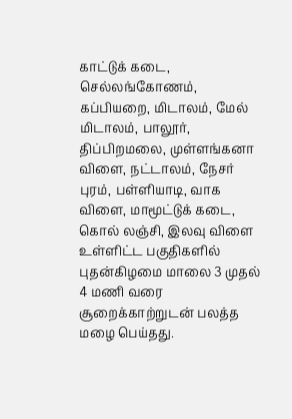காட்டுக் கடை, செல்லங்கோணம், கப்பியறை, மிடாலம், மேல் மிடாலம், பாலூர், திப்பிறமலை, முள்ளங்கனா விளை, நட்டாலம், நேசர் புரம், பள்ளியாடி, வாக விளை, மாமூட்டுக் கடை, கொல் லஞ்சி, இலவு விளை உள்ளிட்ட பகுதிகளில் புதன்கிழமை மாலை 3 முதல் 4 மணி வரை சூறைக்காற்றுடன் பலத்த மழை பெய்தது.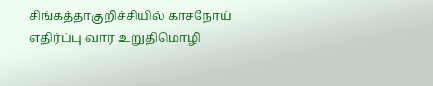சிங்கத்தாகுறிச்சியில் காசநோய் எதிர்ப்பு வார உறுதிமொழி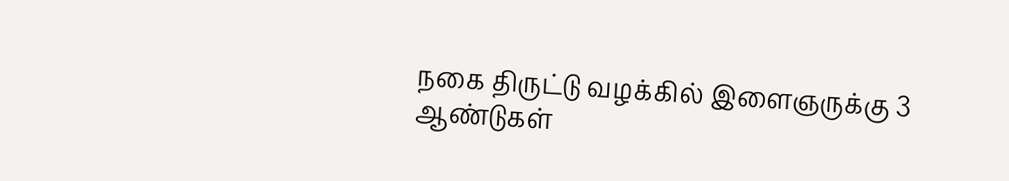நகை திருட்டு வழக்கில் இளைஞருக்கு 3 ஆண்டுகள்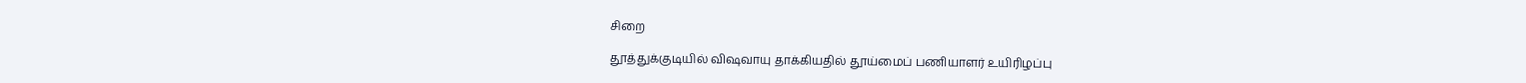சிறை

தூத்துக்குடியில் விஷவாயு தாக்கியதில் தூய்மைப் பணியாளர் உயிரிழப்பு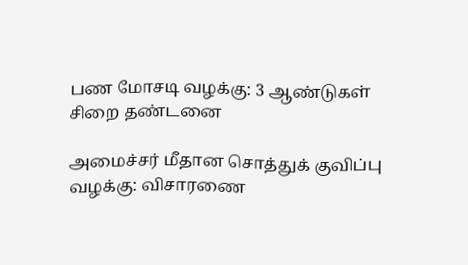பண மோசடி வழக்கு: 3 ஆண்டுகள் சிறை தண்டனை

அமைச்சர் மீதான சொத்துக் குவிப்பு வழக்கு: விசாரணை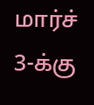மார்ச் 3-க்கு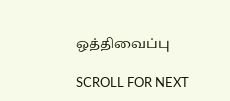ஒத்திவைப்பு

SCROLL FOR NEXT